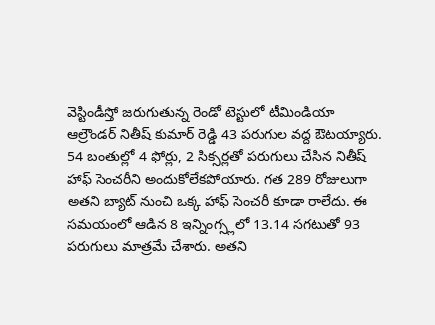వెస్టిండీస్తో జరుగుతున్న రెండో టెస్టులో టీమిండియా ఆల్రౌండర్ నితీష్ కుమార్ రెడ్డి 43 పరుగుల వద్ద ఔటయ్యారు. 54 బంతుల్లో 4 ఫోర్లు, 2 సిక్సర్లతో పరుగులు చేసిన నితీష్ హాఫ్ సెంచరీని అందుకోలేకపోయారు. గత 289 రోజులుగా అతని బ్యాట్ నుంచి ఒక్క హాఫ్ సెంచరీ కూడా రాలేదు. ఈ సమయంలో ఆడిన 8 ఇన్నింగ్స్లలో 13.14 సగటుతో 93 పరుగులు మాత్రమే చేశారు. అతని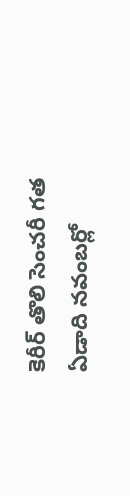కెరీర్ తొలి సెంచరీ గత ఏడాది నవంబర్లో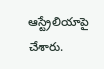ఆస్ట్రేలియాపై చేశారు.